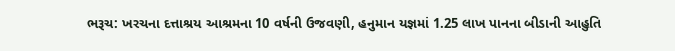ભરૂચ: ખરચના દત્તાશ્રય આશ્રમના 10 વર્ષની ઉજવણી, હનુમાન યજ્ઞમાં 1.25 લાખ પાનના બીડાની આહુતિ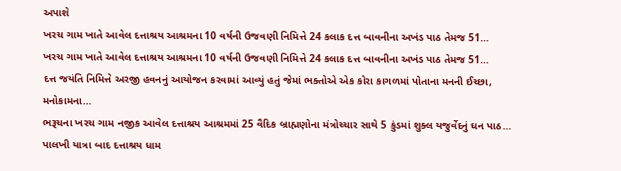અપાશે
ખરચ ગામ ખાતે આવેલ દત્તાશ્રય આશ્રમના 10 વર્ષની ઉજવણી નિમિત્તે 24 કલાક દત્ત બાવનીના અખંડ પાઠ તેમજ 51…
ખરચ ગામ ખાતે આવેલ દત્તાશ્રય આશ્રમના 10 વર્ષની ઉજવણી નિમિત્તે 24 કલાક દત્ત બાવનીના અખંડ પાઠ તેમજ 51…
દત્ત જયંતિ નિમિત્તે અરજી હવનનું આયોજન કરવામાં આવ્યું હતું જેમાં ભક્તોએ એક કોરા કાગળમાં પોતાના મનની ઈચ્છા, મનોકામના…
ભરૂચના ખરચ ગામ નજીક આવેલ દત્તાશ્રય આશ્રમમાં 25 વૈદિક બ્રાહ્મણોના મંત્રોચ્ચાર સાથે 5 કુંડમાં શુક્લ યજુર્વેદનું ઘન પાઠ…
પાલખી યાત્રા બાદ દત્તાશ્રય ધામ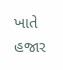ખાતે હજાર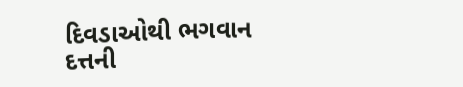દિવડાઓથી ભગવાન દત્તની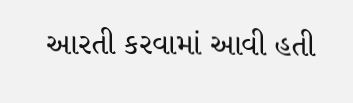આરતી કરવામાં આવી હતી